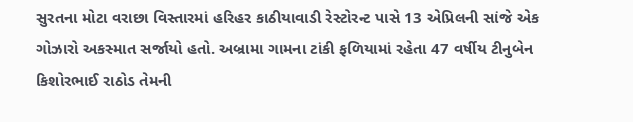સુરતના મોટા વરાછા વિસ્તારમાં હરિહર કાઠીયાવાડી રેસ્ટોરન્ટ પાસે 13 એપ્રિલની સાંજે એક ગોઝારો અકસ્માત સર્જાયો હતો. અબ્રામા ગામના ટાંકી ફળિયામાં રહેતા 47 વર્ષીય ટીનુબેન કિશોરભાઈ રાઠોડ તેમની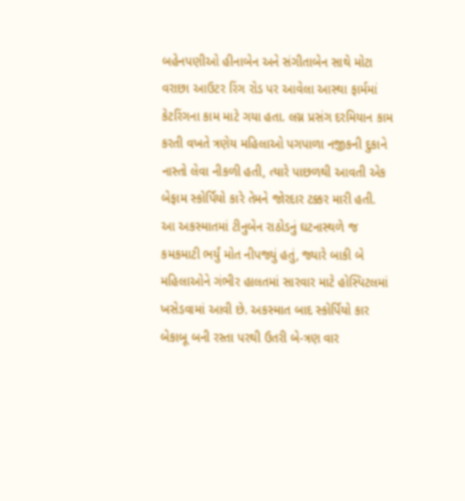બહેનપણીઓ હીનાબેન અને સંગીતાબેન સાથે મોટા વરાછા આઉટર રિંગ રોડ પર આવેલા આસ્થા ફાર્મમાં કેટરિંગના કામ માટે ગયા હતા. લગ્ન પ્રસંગ દરમિયાન કામ કરતી વખતે ત્રણેય મહિલાઓ પગપાળા નજીકની દુકાને નાસ્તો લેવા નીકળી હતી, ત્યારે પાછળથી આવતી એક બેફામ સ્કોર્પિયો કારે તેમને જોરદાર ટક્કર મારી હતી.
આ અકસ્માતમાં ટીનુબેન રાઠોડનું ઘટનાસ્થળે જ કમકમાટી ભર્યું મોત નીપજ્યું હતું, જ્યારે બાકી બે મહિલાઓને ગંભીર હાલતમાં સારવાર માટે હોસ્પિટલમાં ખસેડવામાં આવી છે. અકસ્માત બાદ સ્કોર્પિયો કાર બેકાબૂ બની રસ્તા પરથી ઉતરી બે-ત્રણ વાર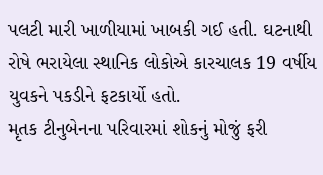પલટી મારી ખાળીયામાં ખાબકી ગઈ હતી. ઘટનાથી રોષે ભરાયેલા સ્થાનિક લોકોએ કારચાલક 19 વર્ષીય યુવકને પકડીને ફટકાર્યો હતો.
મૃતક ટીનુબેનના પરિવારમાં શોકનું મોજું ફરી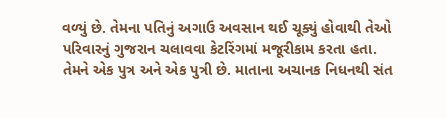વળ્યું છે. તેમના પતિનું અગાઉ અવસાન થઈ ચૂક્યું હોવાથી તેઓ પરિવારનું ગુજરાન ચલાવવા કેટરિંગમાં મજૂરીકામ કરતા હતા. તેમને એક પુત્ર અને એક પુત્રી છે. માતાના અચાનક નિધનથી સંત